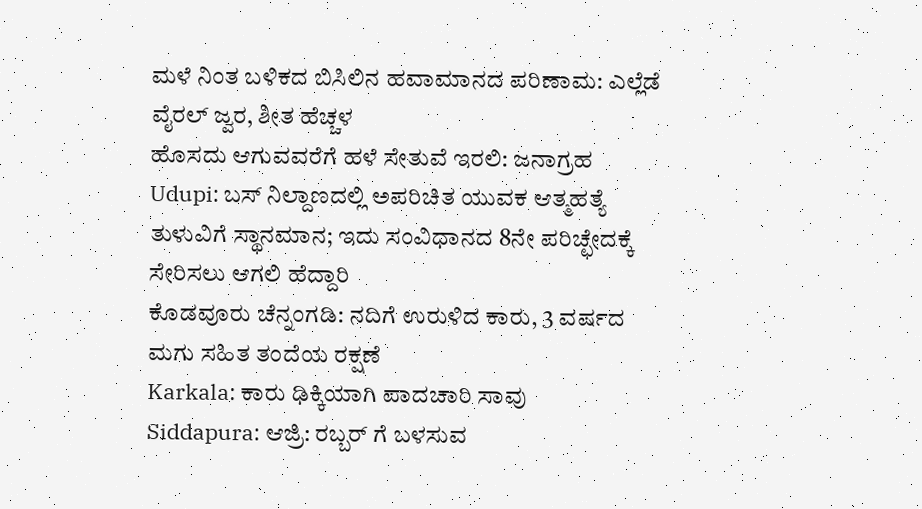ಮಳೆ ನಿಂತ ಬಳಿಕದ ಬಿಸಿಲಿನ ಹವಾಮಾನದ ಪರಿಣಾಮ: ಎಲ್ಲೆಡೆ ವೈರಲ್ ಜ್ವರ, ಶೀತ ಹೆಚ್ಚಳ
ಹೊಸದು ಆಗುವವರೆಗೆ ಹಳೆ ಸೇತುವೆ ಇರಲಿ: ಜನಾಗ್ರಹ
Udupi: ಬಸ್ ನಿಲ್ದಾಣದಲ್ಲಿ ಅಪರಿಚಿತ ಯುವಕ ಆತ್ಮಹತ್ಯೆ
ತುಳುವಿಗೆ ಸ್ಥಾನಮಾನ; ಇದು ಸಂವಿಧಾನದ 8ನೇ ಪರಿಚ್ಛೇದಕ್ಕೆ ಸೇರಿಸಲು ಆಗಲಿ ಹೆದ್ದಾರಿ
ಕೊಡವೂರು ಚೆನ್ನಂಗಡಿ: ನದಿಗೆ ಉರುಳಿದ ಕಾರು, 3 ವರ್ಷದ ಮಗು ಸಹಿತ ತಂದೆಯ ರಕ್ಷಣೆ
Karkala: ಕಾರು ಢಿಕ್ಕಿಯಾಗಿ ಪಾದಚಾರಿ ಸಾವು
Siddapura: ಆಜ್ರಿ: ರಬ್ಬರ್ ಗೆ ಬಳಸುವ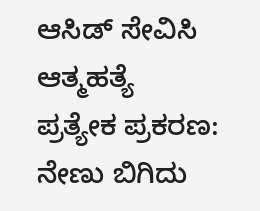ಆಸಿಡ್ ಸೇವಿಸಿ ಆತ್ಮಹತ್ಯೆ
ಪ್ರತ್ಯೇಕ ಪ್ರಕರಣ: ನೇಣು ಬಿಗಿದು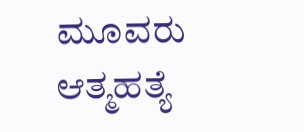ಮೂವರು ಆತ್ಮಹತ್ಯೆ